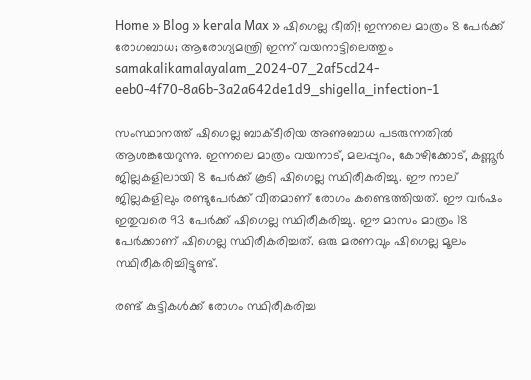Home » Blog » kerala Max » ഷിഗെല്ല ഭീതി! ഇന്നലെ മാത്രം 8 പേർക്ക് രോഗബാധ; ആരോഗ്യമന്ത്രി ഇന്ന് വയനാട്ടിലെത്തും
samakalikamalayalam_2024-07_2af5cd24-eeb0-4f70-8a6b-3a2a642de1d9_shigella_infection-1

സംസ്ഥാനത്ത് ഷിഗെല്ല ബാക്ടീരിയ അണുബാധ പടരുന്നതിൽ ആശങ്കയേറുന്നു. ഇന്നലെ മാത്രം വയനാട്, മലപ്പുറം, കോഴിക്കോട്, കണ്ണൂർ ജില്ലകളിലായി 8 പേർക്ക് കൂടി ഷിഗെല്ല സ്ഥിരീകരിച്ചു. ഈ നാല് ജില്ലകളിലും രണ്ടുപേർക്ക് വീതമാണ് രോഗം കണ്ടെത്തിയത്. ഈ വര്‍ഷം ഇതുവരെ 93 പേര്‍ക്ക് ഷിഗെല്ല സ്ഥിരീകരിച്ചു. ഈ മാസം മാത്രം 18 പേര്‍ക്കാണ് ഷിഗെല്ല സ്ഥിരീകരിച്ചത്. ഒരു മരണവും ഷിഗെല്ല മൂലം സ്ഥിരീകരിച്ചിട്ടുണ്ട്.

രണ്ട് കുട്ടികൾക്ക് രോഗം സ്ഥിരീകരിച്ച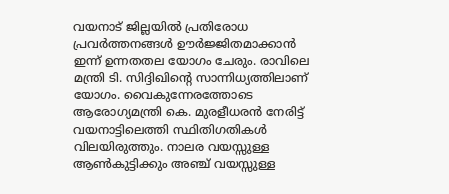വയനാട് ജില്ലയിൽ പ്രതിരോധ പ്രവർത്തനങ്ങൾ ഊർജ്ജിതമാക്കാൻ ഇന്ന് ഉന്നതതല യോഗം ചേരും. രാവിലെ മന്ത്രി ടി. സിദ്ദിഖിന്റെ സാന്നിധ്യത്തിലാണ് യോഗം. വൈകുന്നേരത്തോടെ ആരോഗ്യമന്ത്രി കെ. മുരളീധരൻ നേരിട്ട് വയനാട്ടിലെത്തി സ്ഥിതിഗതികൾ വിലയിരുത്തും. നാലര വയസ്സുള്ള ആൺകുട്ടിക്കും അഞ്ച് വയസ്സുള്ള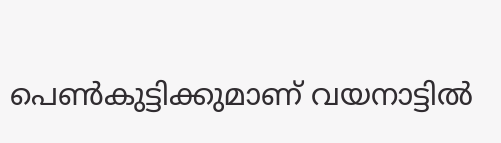പെൺകുട്ടിക്കുമാണ് വയനാട്ടിൽ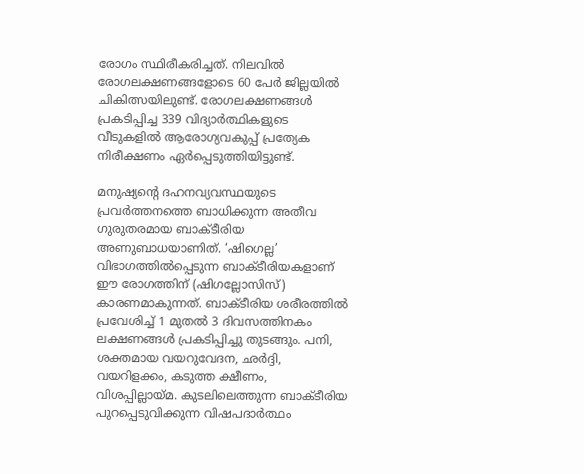രോഗം സ്ഥിരീകരിച്ചത്. നിലവിൽ രോഗലക്ഷണങ്ങളോടെ 60 പേർ ജില്ലയിൽ ചികിത്സയിലുണ്ട്. രോഗലക്ഷണങ്ങൾ പ്രകടിപ്പിച്ച 339 വിദ്യാർത്ഥികളുടെ വീടുകളിൽ ആരോഗ്യവകുപ്പ് പ്രത്യേക നിരീക്ഷണം ഏർപ്പെടുത്തിയിട്ടുണ്ട്.

മനുഷ്യന്റെ ദഹനവ്യവസ്ഥയുടെ പ്രവർത്തനത്തെ ബാധിക്കുന്ന അതീവ ഗുരുതരമായ ബാക്ടീരിയ അണുബാധയാണിത്. ‘ഷിഗെല്ല’ വിഭാഗത്തിൽപ്പെടുന്ന ബാക്ടീരിയകളാണ് ഈ രോഗത്തിന് (ഷിഗല്ലോസിസ്) കാരണമാകുന്നത്. ബാക്ടീരിയ ശരീരത്തിൽ പ്രവേശിച്ച് 1 മുതൽ 3 ദിവസത്തിനകം ലക്ഷണങ്ങൾ പ്രകടിപ്പിച്ചു തുടങ്ങും. പനി, ശക്തമായ വയറുവേദന, ഛർദ്ദി, വയറിളക്കം, കടുത്ത ക്ഷീണം, വിശപ്പില്ലായ്മ. കുടലിലെത്തുന്ന ബാക്ടീരിയ പുറപ്പെടുവിക്കുന്ന വിഷപദാർത്ഥം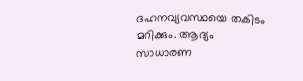ദഹനവ്യവസ്ഥയെ തകിടം മറിക്കും. ആദ്യം സാധാരണ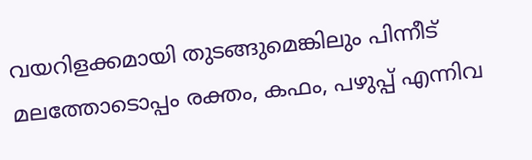വയറിളക്കമായി തുടങ്ങുമെങ്കിലും പിന്നീട് മലത്തോടൊപ്പം രക്തം, കഫം, പഴുപ്പ് എന്നിവ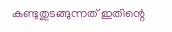കണ്ടുതുടങ്ങുന്നത് ഇതിന്റെ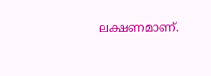ലക്ഷണമാണ്.